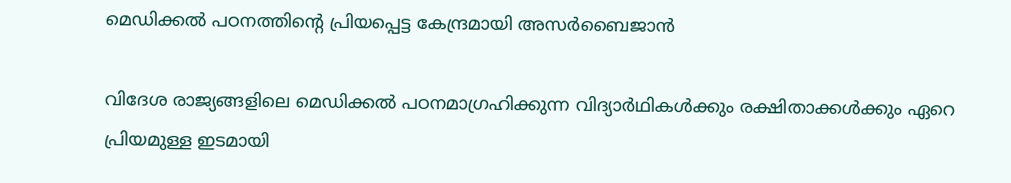മെഡിക്കൽ പഠനത്തിന്റെ പ്രിയപ്പെട്ട കേന്ദ്രമായി അസർബൈജാൻ

വിദേശ രാജ്യങ്ങളിലെ മെഡിക്കൽ പഠനമാഗ്രഹിക്കുന്ന വിദ്യാർഥികൾക്കും രക്ഷിതാക്കൾക്കും ഏറെ പ്രിയമുള്ള ഇടമായി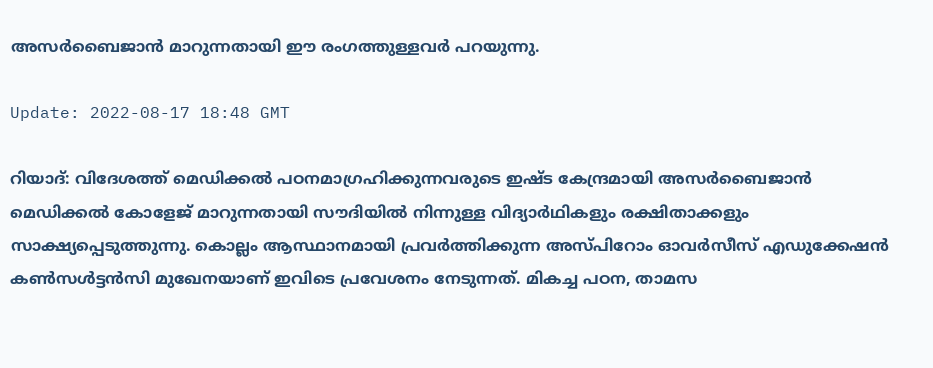അസർബൈജാൻ മാറുന്നതായി ഈ രംഗത്തുള്ളവർ പറയുന്നു.

Update: 2022-08-17 18:48 GMT

റിയാദ്: വിദേശത്ത് മെഡിക്കൽ പഠനമാഗ്രഹിക്കുന്നവരുടെ ഇഷ്ട കേന്ദ്രമായി അസർബൈജാൻ മെഡിക്കൽ കോളേജ് മാറുന്നതായി സൗദിയിൽ നിന്നുള്ള വിദ്യാർഥികളും രക്ഷിതാക്കളും സാക്ഷ്യപ്പെടുത്തുന്നു. കൊല്ലം ആസ്ഥാനമായി പ്രവർത്തിക്കുന്ന അസ്പിറോം ഓവർസീസ് എഡുക്കേഷൻ കൺസൾട്ടൻസി മുഖേനയാണ് ഇവിടെ പ്രവേശനം നേടുന്നത്. മികച്ച പഠന, താമസ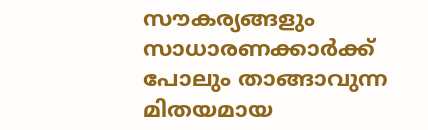സൗകര്യങ്ങളും സാധാരണക്കാർക്ക് പോലും താങ്ങാവുന്ന മിതയമായ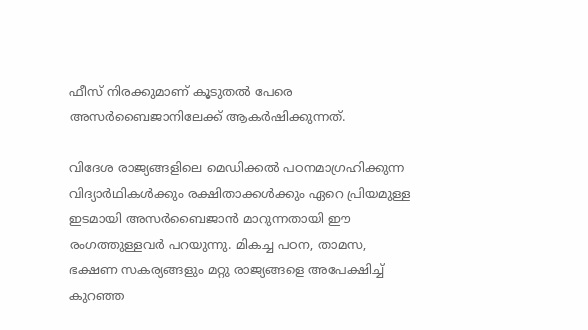ഫീസ് നിരക്കുമാണ് കൂടുതൽ പേരെ അസർബൈജാനിലേക്ക് ആകർഷിക്കുന്നത്.

വിദേശ രാജ്യങ്ങളിലെ മെഡിക്കൽ പഠനമാഗ്രഹിക്കുന്ന വിദ്യാർഥികൾക്കും രക്ഷിതാക്കൾക്കും ഏറെ പ്രിയമുള്ള ഇടമായി അസർബൈജാൻ മാറുന്നതായി ഈ രംഗത്തുള്ളവർ പറയുന്നു. മികച്ച പഠന, താമസ, ഭക്ഷണ സകര്യങ്ങളും മറ്റു രാജ്യങ്ങളെ അപേക്ഷിച്ച് കുറഞ്ഞ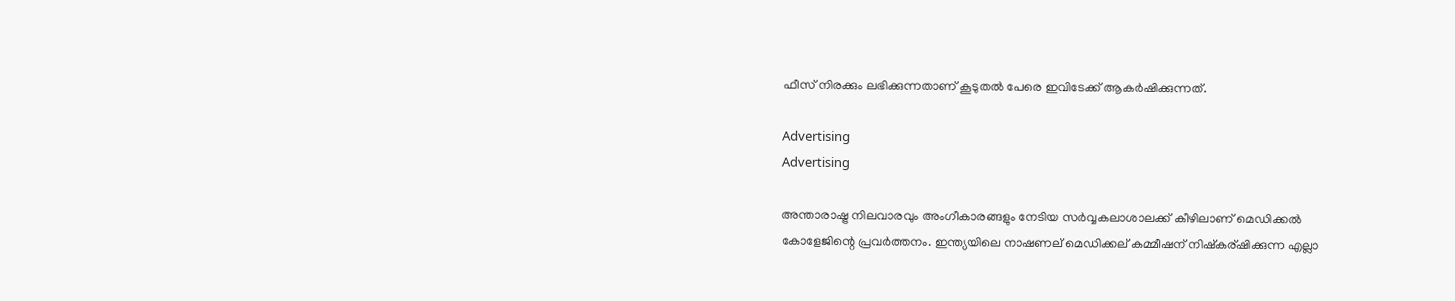ഫീസ് നിരക്കും ലഭിക്കുന്നതാണ് കൂടുതൽ പേരെ ഇവിടേക്ക് ആകർഷിക്കുന്നത്.

Advertising
Advertising

അന്താരാഷ്ട്ര നിലവാരവും അംഗീകാരങ്ങളും നേടിയ സർവ്വകലാശാലക്ക് കീഴിലാണ് മെഡിക്കൽ കോളേജിന്റെ പ്രവർത്തനം. ഇന്ത്യയിലെ നാഷണല് മെഡിക്കല് കമ്മീഷന് നിഷ്‌കര്ഷിക്കുന്ന എല്ലാ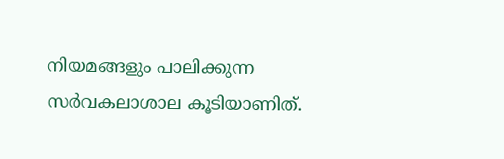നിയമങ്ങളും പാലിക്കുന്ന സർവകലാശാല കൂടിയാണിത്.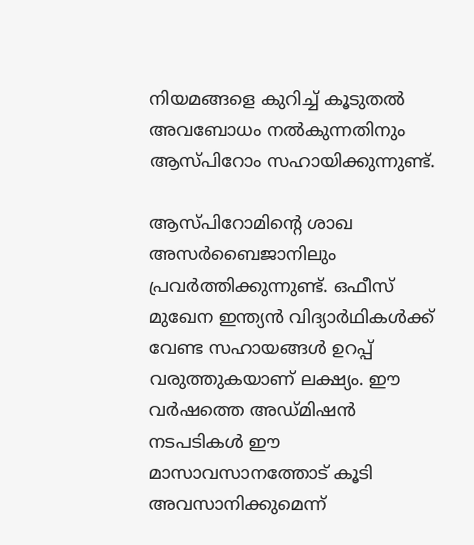നിയമങ്ങളെ കുറിച്ച് കൂടുതൽ അവബോധം നൽകുന്നതിനും ആസ്പിറോം സഹായിക്കുന്നുണ്ട്.

ആസ്പിറോമിന്റെ ശാഖ അസർബൈജാനിലും പ്രവർത്തിക്കുന്നുണ്ട്. ഒഫീസ് മുഖേന ഇന്ത്യൻ വിദ്യാർഥികൾക്ക് വേണ്ട സഹായങ്ങൾ ഉറപ്പ് വരുത്തുകയാണ് ലക്ഷ്യം. ഈ വർഷത്തെ അഡ്മിഷൻ നടപടികൾ ഈ മാസാവസാനത്തോട് കൂടി അവസാനിക്കുമെന്ന്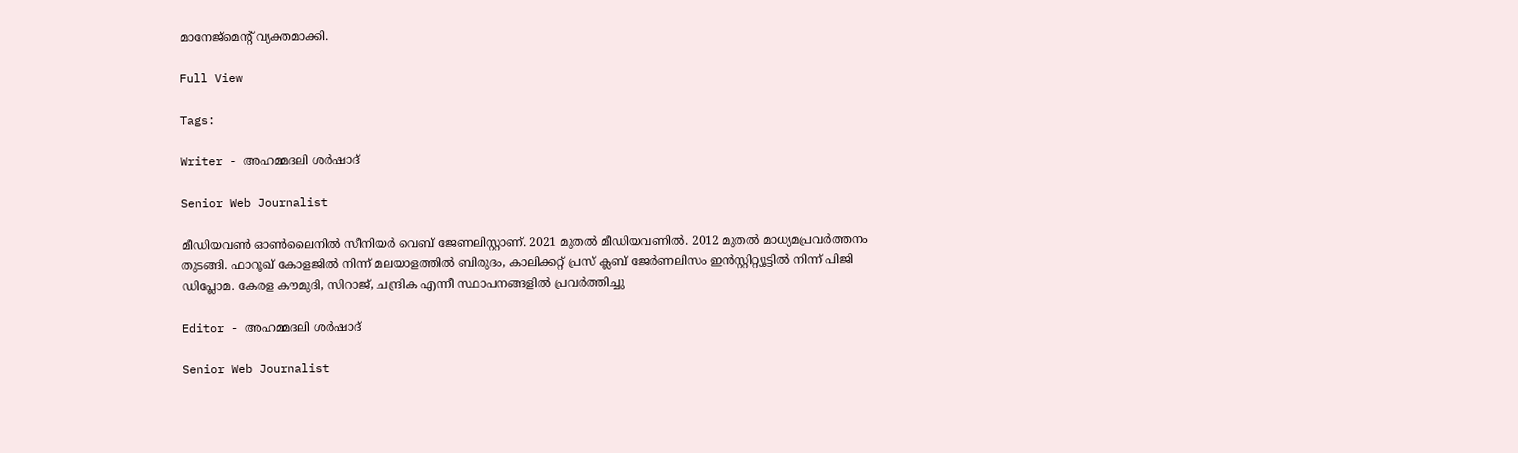മാനേജ്‌മെന്റ് വ്യക്തമാക്കി.

Full View

Tags:

Writer - അഹമ്മദലി ശര്‍ഷാദ്

Senior Web Journalist

മീഡിയവൺ ഓൺലൈനിൽ സീനിയർ വെബ് ജേണലിസ്റ്റാണ്. 2021 മുതൽ മീഡിയവണിൽ. 2012 മുതൽ മാധ്യമപ്രവർത്തനം തുടങ്ങി. ഫാറൂഖ് കോളജിൽ നിന്ന് മലയാളത്തിൽ ബിരുദം, കാലിക്കറ്റ് പ്രസ് ക്ലബ് ജേർണലിസം ഇൻസ്റ്റിറ്റ്യൂട്ടിൽ നിന്ന് പിജി ഡിപ്ലോമ. കേരള കൗമുദി, സിറാജ്, ചന്ദ്രിക എന്നീ സ്ഥാപനങ്ങളിൽ പ്രവർത്തിച്ചു

Editor - അഹമ്മദലി ശര്‍ഷാദ്

Senior Web Journalist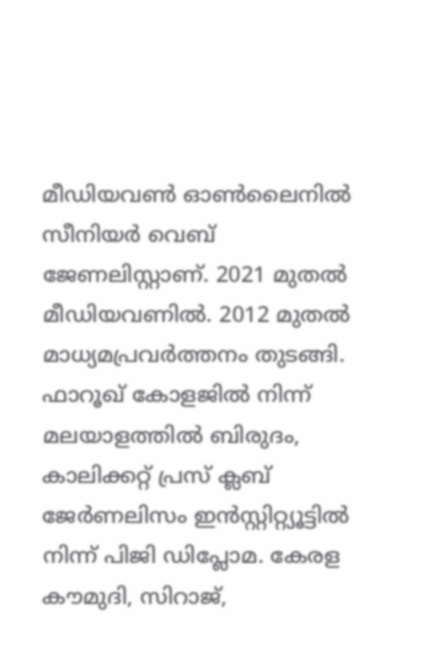മീഡിയവൺ ഓൺലൈനിൽ സീനിയർ വെബ് ജേണലിസ്റ്റാണ്. 2021 മുതൽ മീഡിയവണിൽ. 2012 മുതൽ മാധ്യമപ്രവർത്തനം തുടങ്ങി. ഫാറൂഖ് കോളജിൽ നിന്ന് മലയാളത്തിൽ ബിരുദം, കാലിക്കറ്റ് പ്രസ് ക്ലബ് ജേർണലിസം ഇൻസ്റ്റിറ്റ്യൂട്ടിൽ നിന്ന് പിജി ഡിപ്ലോമ. കേരള കൗമുദി, സിറാജ്,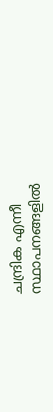ചന്ദ്രിക എന്നീ സ്ഥാപനങ്ങളിൽ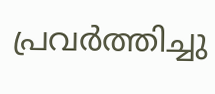പ്രവർത്തിച്ചു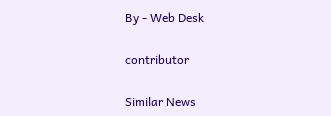By - Web Desk

contributor

Similar News